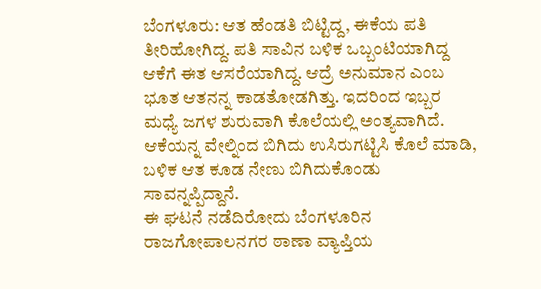ಬೆಂಗಳೂರು: ಆತ ಹೆಂಡತಿ ಬಿಟ್ಟಿದ್ದ, ಈಕೆಯ ಪತಿ ತೀರಿಹೋಗಿದ್ದ. ಪತಿ ಸಾವಿನ ಬಳಿಕ ಒಬ್ಬಂಟಿಯಾಗಿದ್ದ ಆಕೆಗೆ ಈತ ಆಸರೆಯಾಗಿದ್ದ. ಆದ್ರೆ ಅನುಮಾನ ಎಂಬ ಭೂತ ಆತನನ್ನ ಕಾಡತೋಡಗಿತ್ತು. ಇದರಿಂದ ಇಬ್ಬರ ಮಧ್ಯೆ ಜಗಳ ಶುರುವಾಗಿ ಕೊಲೆಯಲ್ಲಿ ಅಂತ್ಯವಾಗಿದೆ. ಆಕೆಯನ್ನ ವೇಲ್ನಿಂದ ಬಿಗಿದು ಉಸಿರುಗಟ್ಟಿಸಿ ಕೊಲೆ ಮಾಡಿ, ಬಳಿಕ ಆತ ಕೂಡ ನೇಣು ಬಿಗಿದುಕೊಂಡು ಸಾವನ್ನಪ್ಪಿದ್ದಾನೆ.
ಈ ಘಟನೆ ನಡೆದಿರೋದು ಬೆಂಗಳೂರಿನ ರಾಜಗೋಪಾಲನಗರ ಠಾಣಾ ವ್ಯಾಪ್ತಿಯ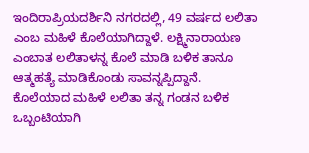ಇಂದಿರಾಪ್ರಿಯದರ್ಶಿನಿ ನಗರದಲ್ಲಿ, 49 ವರ್ಷದ ಲಲಿತಾ ಎಂಬ ಮಹಿಳೆ ಕೊಲೆಯಾಗಿದ್ದಾಳೆ. ಲಕ್ಷ್ಮಿನಾರಾಯಣ ಎಂಬಾತ ಲಲಿತಾಳನ್ನ ಕೊಲೆ ಮಾಡಿ ಬಳಿಕ ತಾನೂ ಆತ್ಮಹತ್ಯೆ ಮಾಡಿಕೊಂಡು ಸಾವನ್ನಪ್ಪಿದ್ದಾನೆ.
ಕೊಲೆಯಾದ ಮಹಿಳೆ ಲಲಿತಾ ತನ್ನ ಗಂಡನ ಬಳಿಕ ಒಬ್ಬಂಟಿಯಾಗಿ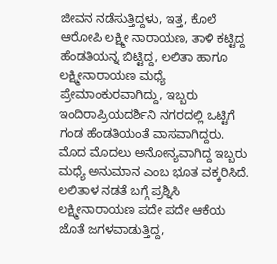ಜೀವನ ನಡೆಸುತ್ತಿದ್ದಳು, ಇತ್ತ, ಕೊಲೆ ಆರೋಪಿ ಲಕ್ಷ್ಮೀ ನಾರಾಯಣ, ತಾಳಿ ಕಟ್ಟಿದ್ದ ಹೆಂಡತಿಯನ್ನ ಬಿಟ್ಟಿದ್ದ, ಲಲಿತಾ ಹಾಗೂ ಲಕ್ಷ್ಮೀನಾರಾಯಣ ಮಧ್ಯೆ ಪ್ರೇಮಾಂಕುರವಾಗಿದ್ದು, ಇಬ್ಬರು ಇಂದಿರಾಪ್ರಿಯದರ್ಶಿನಿ ನಗರದಲ್ಲಿ ಒಟ್ಟಿಗೆ ಗಂಡ ಹೆಂಡತಿಯಂತೆ ವಾಸವಾಗಿದ್ದರು.
ಮೊದ ಮೊದಲು ಅನೋನ್ಯವಾಗಿದ್ದ ಇಬ್ಬರು ಮಧ್ಯೆ ಅನುಮಾನ ಎಂಬ ಭೂತ ವಕ್ಕರಿಸಿದೆ. ಲಲಿತಾಳ ನಡತೆ ಬಗ್ಗೆ ಪ್ರಶ್ನಿಸಿ ಲಕ್ಷ್ಮೀನಾರಾಯಣ ಪದೇ ಪದೇ ಆಕೆಯ ಜೊತೆ ಜಗಳವಾಡುತ್ತಿದ್ದ,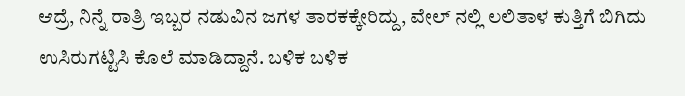ಆದ್ರೆ, ನಿನ್ನೆ ರಾತ್ರಿ ಇಬ್ಬರ ನಡುವಿನ ಜಗಳ ತಾರಕಕ್ಕೇರಿದ್ದು, ವೇಲ್ ನಲ್ಲಿ ಲಲಿತಾಳ ಕುತ್ತಿಗೆ ಬಿಗಿದು ಉಸಿರುಗಟ್ಟಿಸಿ ಕೊಲೆ ಮಾಡಿದ್ದಾನೆ. ಬಳಿಕ ಬಳಿಕ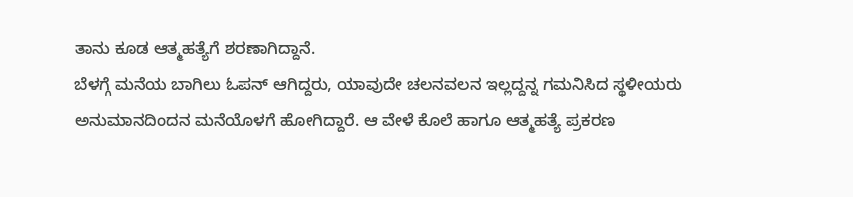ತಾನು ಕೂಡ ಆತ್ಮಹತ್ಯೆಗೆ ಶರಣಾಗಿದ್ದಾನೆ.
ಬೆಳಗ್ಗೆ ಮನೆಯ ಬಾಗಿಲು ಓಪನ್ ಆಗಿದ್ದರು, ಯಾವುದೇ ಚಲನವಲನ ಇಲ್ಲದ್ದನ್ನ ಗಮನಿಸಿದ ಸ್ಥಳೀಯರು ಅನುಮಾನದಿಂದನ ಮನೆಯೊಳಗೆ ಹೋಗಿದ್ದಾರೆ. ಆ ವೇಳೆ ಕೊಲೆ ಹಾಗೂ ಆತ್ಮಹತ್ಯೆ ಪ್ರಕರಣ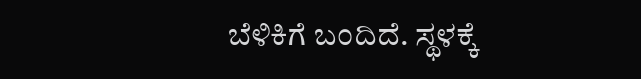ಬೆಳಿಕಿಗೆ ಬಂದಿದೆ. ಸ್ಥಳಕ್ಕೆ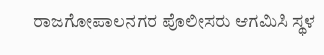ರಾಜಗೋಪಾಲನಗರ ಪೊಲೀಸರು ಆಗಮಿಸಿ ಸ್ಥಳ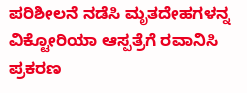ಪರಿಶೀಲನೆ ನಡೆಸಿ ಮೃತದೇಹಗಳನ್ನ ವಿಕ್ಟೋರಿಯಾ ಆಸ್ಪತ್ರೆಗೆ ರವಾನಿಸಿ ಪ್ರಕರಣ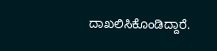ದಾಖಲಿಸಿಕೊಂಡಿದ್ದಾರೆ.